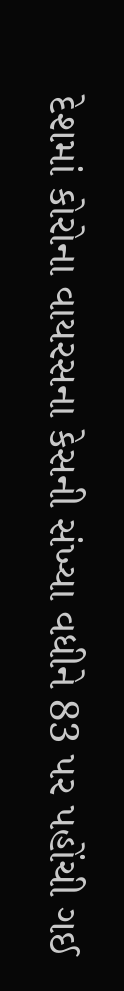દેશમાં કોરોના વાયરસના કેસની સંખ્યા વધીને 83 પર પહોંચી ગઈ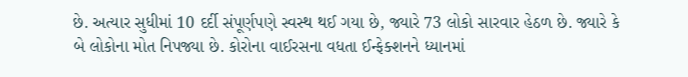છે. અત્યાર સુધીમાં 10 દર્દી સંપૂર્ણપણે સ્વસ્થ થઈ ગયા છે, જ્યારે 73 લોકો સારવાર હેઠળ છે. જ્યારે કે બે લોકોના મોત નિપજ્યા છે. કોરોના વાઈરસના વધતા ઈન્ફેક્શનને ધ્યાનમાં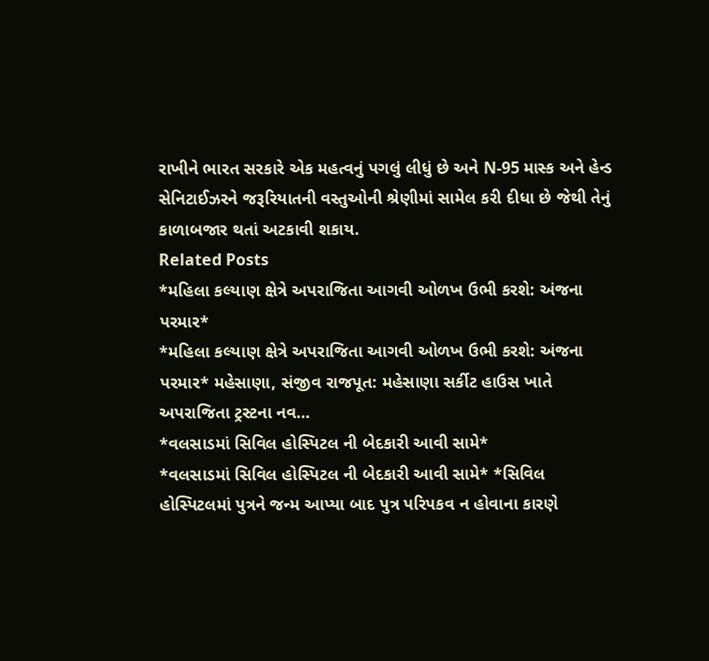રાખીને ભારત સરકારે એક મહત્વનું પગલું લીધું છે અને N-95 માસ્ક અને હેન્ડ સેનિટાઈઝરને જરૂરિયાતની વસ્તુઓની શ્રેણીમાં સામેલ કરી દીધા છે જેથી તેનું કાળાબજાર થતાં અટકાવી શકાય.
Related Posts
*મહિલા કલ્યાણ ક્ષેત્રે અપરાજિતા આગવી ઓળખ ઉભી કરશે: અંજના પરમાર*
*મહિલા કલ્યાણ ક્ષેત્રે અપરાજિતા આગવી ઓળખ ઉભી કરશે: અંજના પરમાર* મહેસાણા, સંજીવ રાજપૂત: મહેસાણા સર્કીટ હાઉસ ખાતે અપરાજિતા ટ્રસ્ટના નવ…
*વલસાડમાં સિવિલ હોસ્પિટલ ની બેદકારી આવી સામે*
*વલસાડમાં સિવિલ હોસ્પિટલ ની બેદકારી આવી સામે* *સિવિલ હોસ્પિટલમાં પુત્રને જન્મ આપ્યા બાદ પુત્ર પરિપકવ ન હોવાના કારણે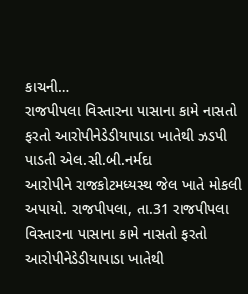કાચની…
રાજપીપલા વિસ્તારના પાસાના કામે નાસતો ફરતો આરોપીનેડેડીયાપાડા ખાતેથી ઝડપી પાડતી એલ.સી.બી.નર્મદા
આરોપીને રાજકોટમધ્યસ્થ જેલ ખાતે મોકલી અપાયો. રાજપીપલા, તા.31 રાજપીપલા વિસ્તારના પાસાના કામે નાસતો ફરતો આરોપીનેડેડીયાપાડા ખાતેથી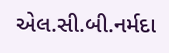એલ.સી.બી.નર્મદા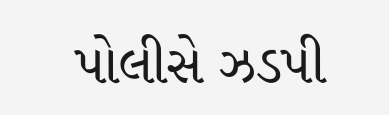પોલીસે ઝડપી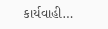કાર્યવાહી…